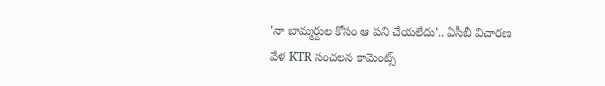'నా బామ్మర్దుల కోసం ఆ పని చేయలేదు'.. ఏసీబీ విచారణ వేళ KTR సంచలన కామెంట్స్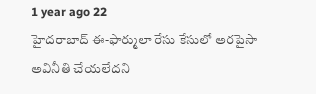1 year ago 22
హైదరాబాద్ ఈ-ఫార్ములా రేసు కేసులో అరపైసా అవినీతి చేయలేదని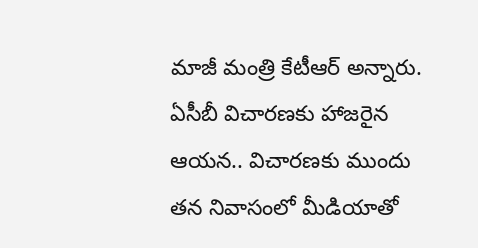మాజీ మంత్రి కేటీఆర్ అన్నారు. ఏసీబీ విచారణకు హాజరైన ఆయన.. విచారణకు ముందు తన నివాసంలో మీడియాతో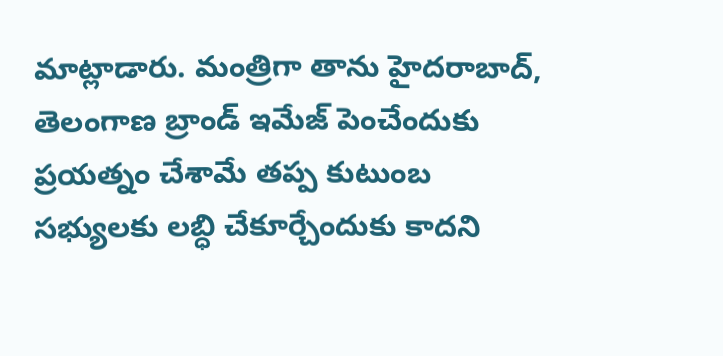మాట్లాడారు. మంత్రిగా తాను హైదరాబాద్, తెలంగాణ బ్రాండ్ ఇమేజ్ పెంచేందుకు ప్రయత్నం చేశామే తప్ప కుటుంబ సభ్యులకు లబ్ధి చేకూర్చేందుకు కాదని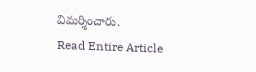విమర్శించారు.
Read Entire Article